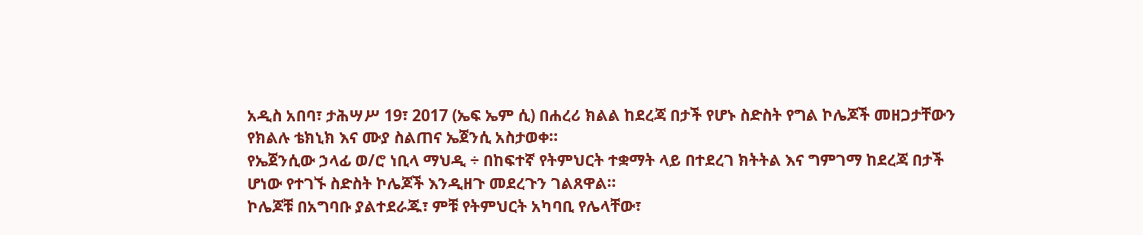አዲስ አበባ፣ ታሕሣሥ 19፣ 2017 (ኤፍ ኤም ሲ) በሐረሪ ክልል ከደረጃ በታች የሆኑ ስድስት የግል ኮሌጆች መዘጋታቸውን የክልሉ ቴክኒክ እና ሙያ ስልጠና ኤጀንሲ አስታወቀ።
የኤጀንሲው ኃላፊ ወ/ሮ ነቢላ ማህዲ ÷ በከፍተኛ የትምህርት ተቋማት ላይ በተደረገ ክትትል እና ግምገማ ከደረጃ በታች ሆነው የተገኙ ስድስት ኮሌጆች እንዲዘጉ መደረጉን ገልጸዋል።
ኮሌጆቹ በአግባቡ ያልተደራጁ፣ ምቹ የትምህርት አካባቢ የሌላቸው፣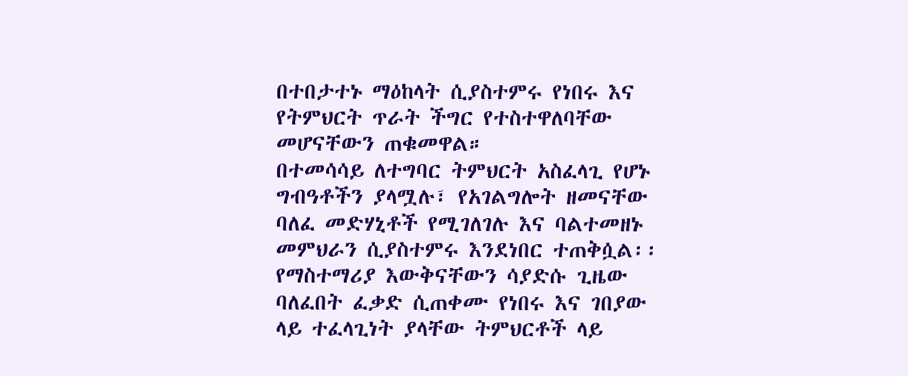በተበታተኑ ማዕከላት ሲያስተምሩ የነበሩ እና የትምህርት ጥራት ችግር የተስተዋለባቸው መሆናቸውን ጠቁመዋል።
በተመሳሳይ ለተግባር ትምህርት አስፈላጊ የሆኑ ግብዓቶችን ያላሟሉ፣ የአገልግሎት ዘመናቸው ባለፈ መድሃኒቶች የሚገለገሉ እና ባልተመዘኑ መምህራን ሲያስተምሩ እንደነበር ተጠቅሷል፡፡
የማስተማሪያ እውቅናቸውን ሳያድሱ ጊዜው ባለፈበት ፈቃድ ሲጠቀሙ የነበሩ እና ገበያው ላይ ተፈላጊነት ያላቸው ትምህርቶች ላይ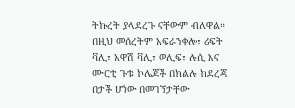ትኩረት ያላደረጉ ናቸውም ብለዋል።
በዚህ መሰረትም አፍራንቀሎ፣ ሪፍት ቫሊ፣ አዋሽ ቫሊ፣ ወሊፍ፣ ሉሲ እና ሙርቲ ጉቱ ኮሌጆች በክልሉ ከደረጃ በታች ሆነው በመገኘታቸው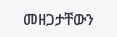መዘጋታቸውን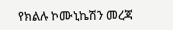የክልሉ ኮሙኒኬሽን መረጃ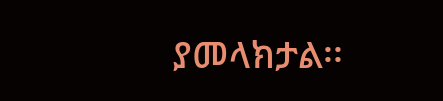ያመላክታል፡፡